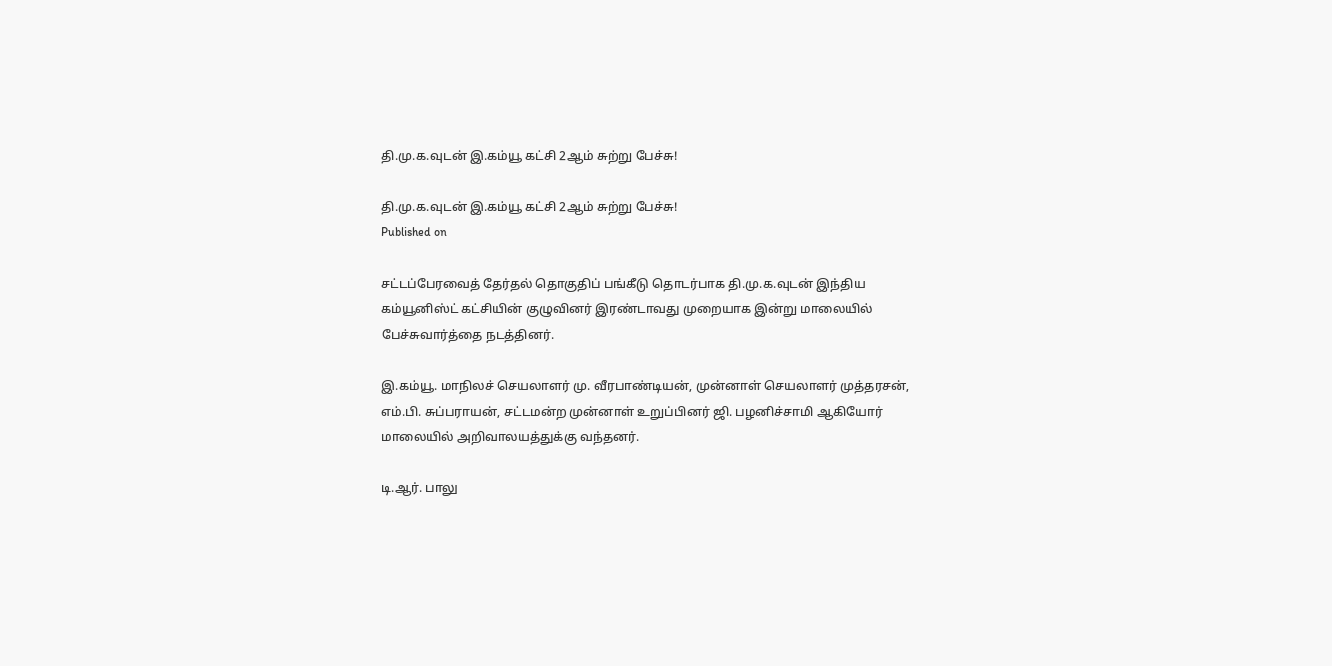தி.மு.க.வுடன் இ.கம்யூ கட்சி 2ஆம் சுற்று பேச்சு!

தி.மு.க.வுடன் இ.கம்யூ கட்சி 2ஆம் சுற்று பேச்சு!
Published on

சட்டப்பேரவைத் தேர்தல் தொகுதிப் பங்கீடு தொடர்பாக தி.மு.க.வுடன் இந்திய கம்யூனிஸ்ட் கட்சியின் குழுவினர் இரண்டாவது முறையாக இன்று மாலையில் பேச்சுவார்த்தை நடத்தினர்.

இ.கம்யூ. மாநிலச் செயலாளர் மு. வீரபாண்டியன், முன்னாள் செயலாளர் முத்தரசன், எம்.பி. சுப்பராயன், சட்டமன்ற முன்னாள் உறுப்பினர் ஜி. பழனிச்சாமி ஆகியோர் மாலையில் அறிவாலயத்துக்கு வந்தனர்.

டி.ஆர். பாலு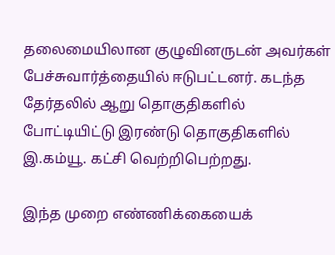தலைமையிலான குழுவினருடன் அவர்கள் பேச்சுவார்த்தையில் ஈடுபட்டனர். கடந்த தேர்தலில் ஆறு தொகுதிகளில் போட்டியிட்டு இரண்டு தொகுதிகளில் இ.கம்யூ. கட்சி வெற்றிபெற்றது.

இந்த முறை எண்ணிக்கையைக்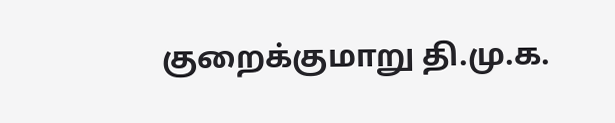குறைக்குமாறு தி.மு.க.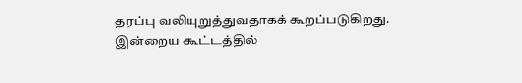தரப்பு வலியுறுத்துவதாகக் கூறப்படுகிறது. இன்றைய கூட்டத்தில்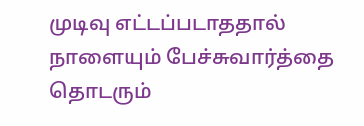முடிவு எட்டப்படாததால் நாளையும் பேச்சுவார்த்தை தொடரும்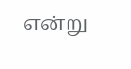என்று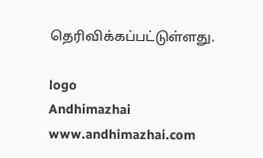தெரிவிக்கப்பட்டுள்ளது.

logo
Andhimazhai
www.andhimazhai.com